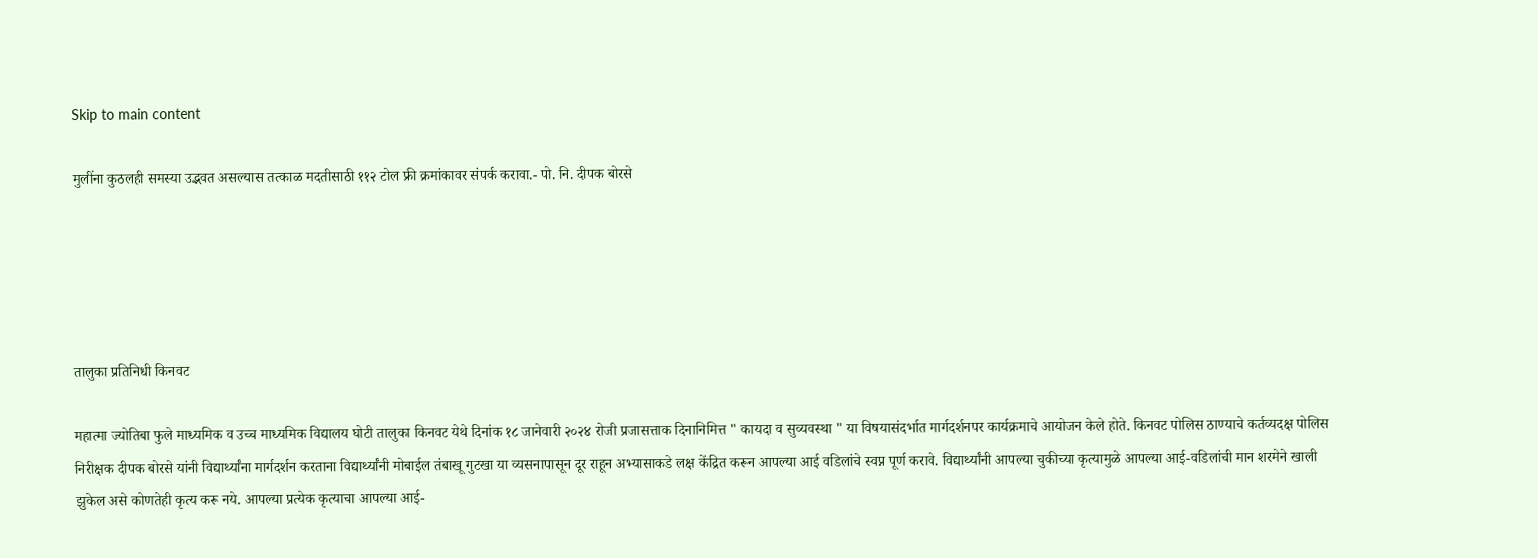Skip to main content

मुलींना कुठलही समस्या उद्भवत असल्यास तत्काळ मदतीसाठी ११२ टोल फ्री क्रमांकावर संपर्क करावा.- पो. नि. दीपक बोरसे





तालुका प्रतिनिधी किनवट

महात्मा ज्योतिबा फुले माध्यमिक व उच्च माध्यमिक विद्यालय घोटी तालुका किनवट येथे दिनांक १८ जानेवारी २०२४ रोजी प्रजासत्ताक दिनानिमित्त " कायदा व सुव्यवस्था " या विषयासंदर्भात मार्गदर्शनपर कार्यक्रमाचे आयोजन केले होते. किनवट पोलिस ठाण्याचे कर्तव्यदक्ष पोलिस निरीक्षक दीपक बोरसे यांनी विद्यार्थ्यांना मार्गदर्शन करताना विद्यार्थ्यांनी मोबाईल तंबाखू गुटखा या व्यसनापासून दूर राहून अभ्यासाकडे लक्ष केंद्रित करून आपल्या आई वडिलांचे स्वप्न पूर्ण करावे. विद्यार्थ्यांनी आपल्या चुकीच्या कृत्यामुळे आपल्या आई-वडिलांची मान शरमेने खाली झुकेल असे कोणतेही कृत्य करू नये. आपल्या प्रत्येक कृत्याचा आपल्या आई-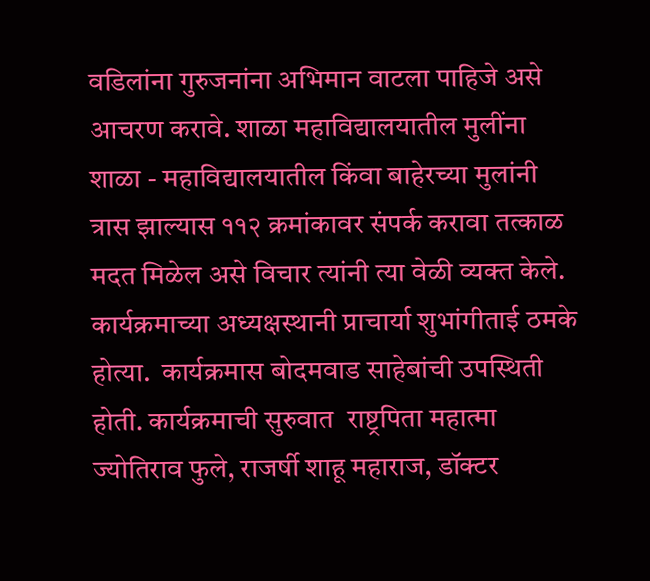वडिलांना गुरुजनांना अभिमान वाटला पाहिजे असे आचरण करावे. शाळा महाविद्यालयातील मुलींना शाळा - महाविद्यालयातील किंवा बाहेरच्या मुलांनी त्रास झाल्यास ११२ क्रमांकावर संपर्क करावा तत्काळ मदत मिळेल असे विचार त्यांनी त्या वेळी व्यक्त केले. कार्यक्रमाच्या अध्यक्षस्थानी प्राचार्या शुभांगीताई ठमके होत्या.  कार्यक्रमास बोदमवाड साहेबांची उपस्थिती होती. कार्यक्रमाची सुरुवात  राष्ट्रपिता महात्मा ज्योतिराव फुले, राजर्षी शाहू महाराज, डॉक्टर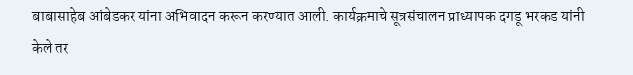बाबासाहेब आंबेडकर यांना अभिवादन करून करण्यात आली. कार्यक्रमाचे सूत्रसंचालन प्राध्यापक दगडू भरकड यांनी केले तर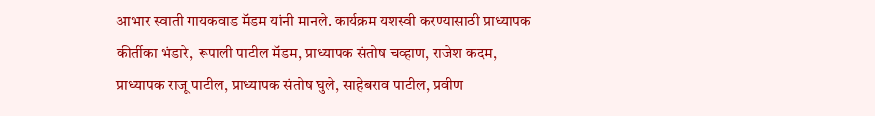आभार स्वाती गायकवाड मॅडम यांनी मानले. कार्यक्रम यशस्वी करण्यासाठी प्राध्यापक कीर्तीका भंडारे,  रूपाली पाटील मॅडम, प्राध्यापक संतोष चव्हाण, राजेश कदम, प्राध्यापक राजू पाटील, प्राध्यापक संतोष घुले, साहेबराव पाटील, प्रवीण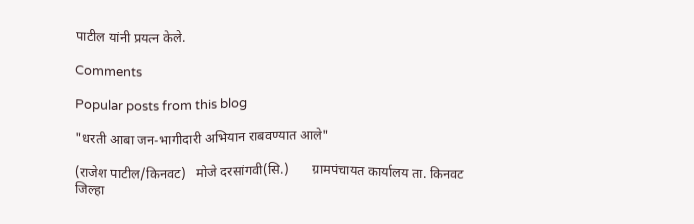पाटील यांनी प्रयत्न केले.

Comments

Popular posts from this blog

"धरती आबा जन-भागीदारी अभियान राबवण्यात आले"

(राजेश पाटील/किनवट)   मोजे दरसांगवी(सि.)       ग्रामपंचायत कार्यालय ता. किनवट जिल्हा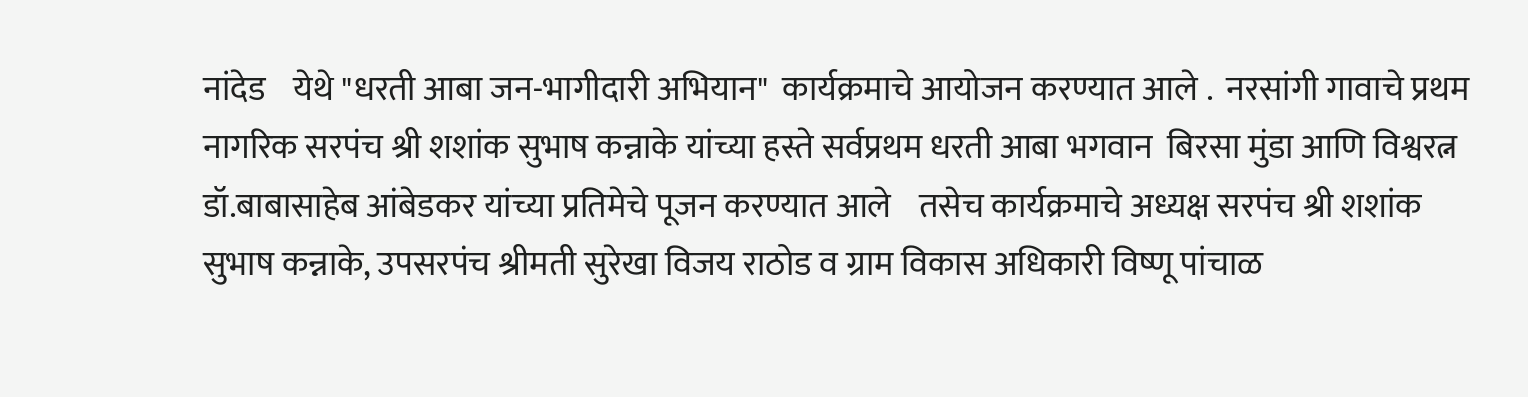नांदेड    येथे "धरती आबा जन-भागीदारी अभियान"  कार्यक्रमाचे आयोजन करण्यात आले .  नरसांगी गावाचे प्रथम नागरिक सरपंच श्री शशांक सुभाष कन्नाके यांच्या हस्ते सर्वप्रथम धरती आबा भगवान  बिरसा मुंडा आणि विश्वरत्न डॉ.बाबासाहेब आंबेडकर यांच्या प्रतिमेचे पूजन करण्यात आले    तसेच कार्यक्रमाचे अध्यक्ष सरपंच श्री शशांक सुभाष कन्नाके, उपसरपंच श्रीमती सुरेखा विजय राठोड व ग्राम विकास अधिकारी विष्णू पांचाळ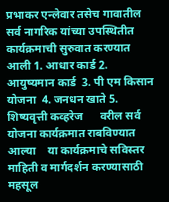प्रभाकर एन्लेवार तसेच गावातील सर्व नागरिक यांच्या उपस्थितीत कार्यक्रमाची सुरुवात करण्यात आली 1. आधार कार्ड 2. आयुष्यमान कार्ड  3. पी एम किसान योजना  4. जनधन खाते 5. शिष्यवृत्ती कव्हरेज      वरील सर्व योजना कार्यक्रमात राबविण्यात आल्या    या कार्यक्रमाचे सविस्तर माहिती व मार्गदर्शन करण्यासाठी महसूल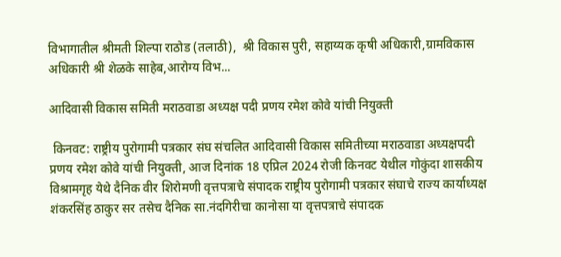विभागातील श्रीमती शिल्पा राठोड (तलाठी),  श्री विकास पुरी, सहाय्यक कृषी अधिकारी,ग्रामविकास अधिकारी श्री शेळके साहेब,आरोग्य विभ...

आदिवासी विकास समिती मराठवाडा अध्यक्ष पदी प्रणय रमेश कोवे यांची नियुक्ती

 किनवट: राष्ट्रीय पुरोगामी पत्रकार संघ संचलित आदिवासी विकास समितीच्या मराठवाडा अध्यक्षपदी प्रणय रमेश कोवे यांची नियुक्ती, आज दिनांक 18 एप्रिल 2024 रोजी किनवट येथील गोकुंदा शासकीय विश्रामगृह येथे दैनिक वीर शिरोमणी वृत्तपत्राचे संपादक राष्ट्रीय पुरोगामी पत्रकार संघाचे राज्य कार्याध्यक्ष शंकरसिंह ठाकुर सर तसेच दैनिक सा.नंदगिरीचा कानोसा या वृत्तपत्राचे संपादक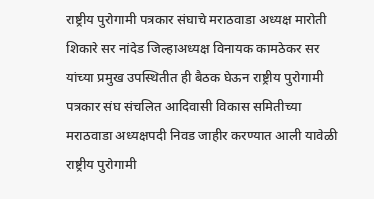राष्ट्रीय पुरोगामी पत्रकार संघाचे मराठवाडा अध्यक्ष मारोती शिकारे सर नांदेड जिल्हाअध्यक्ष विनायक कामठेकर सर यांच्या प्रमुख उपस्थितीत ही बैठक घेऊन राष्ट्रीय पुरोगामी पत्रकार संघ संचलित आदिवासी विकास समितीच्या मराठवाडा अध्यक्षपदी निवड जाहीर करण्यात आली यावेळी राष्ट्रीय पुरोगामी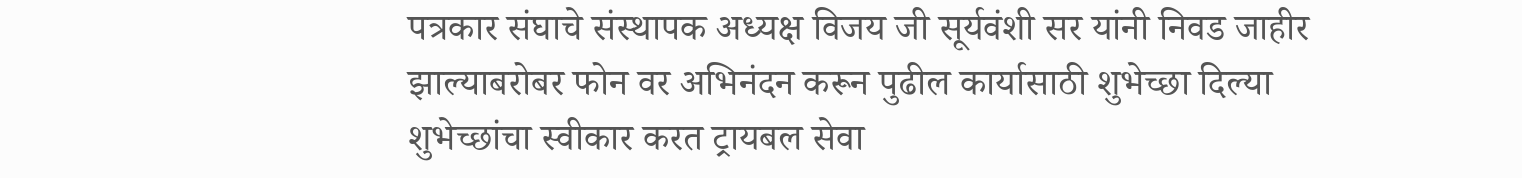पत्रकार संघाचे संस्थापक अध्यक्ष विजय जी सूर्यवंशी सर यांनी निवड जाहीर झाल्याबरोबर फोन वर अभिनंदन करून पुढील कार्यासाठी शुभेच्छा दिल्या शुभेच्छांचा स्वीकार करत ट्रायबल सेवा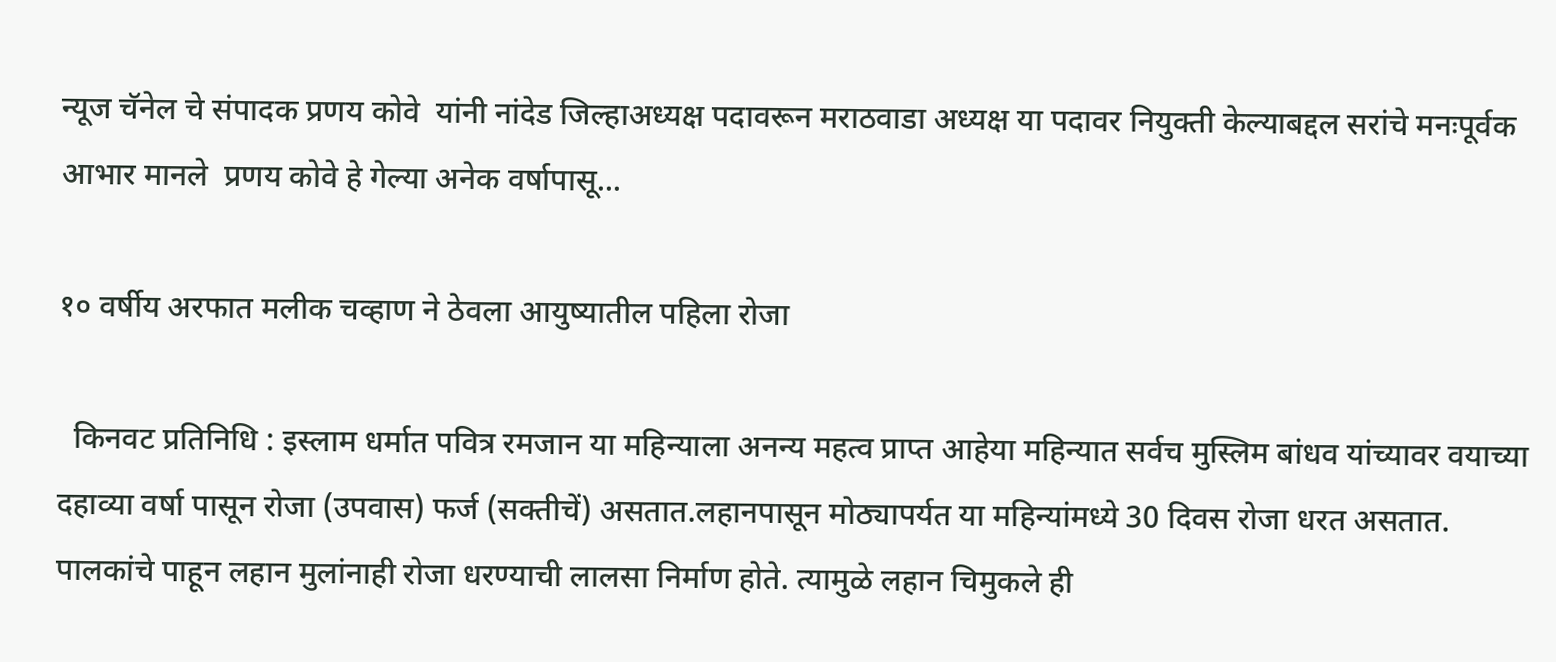न्यूज चॅनेल चे संपादक प्रणय कोवे  यांनी नांदेड जिल्हाअध्यक्ष पदावरून मराठवाडा अध्यक्ष या पदावर नियुक्ती केल्याबद्दल सरांचे मनःपूर्वक आभार मानले  प्रणय कोवे हे गेल्या अनेक वर्षापासू...

१० वर्षीय अरफात मलीक चव्हाण ने ठेवला आयुष्यातील पहिला रोजा

  किनवट प्रतिनिधि : इस्लाम धर्मात पवित्र रमजान या महिन्याला अनन्य महत्व प्राप्त आहेया महिन्यात सर्वच मुस्लिम बांधव यांच्यावर वयाच्या दहाव्या वर्षा पासून रोजा (उपवास) फर्ज (सक्तीचें) असतात.लहानपासून मोठ्यापर्यत या महिन्यांमध्ये 30 दिवस रोजा धरत असतात. पालकांचे पाहून लहान मुलांनाही रोजा धरण्याची लालसा निर्माण होते. त्यामुळे लहान चिमुकले ही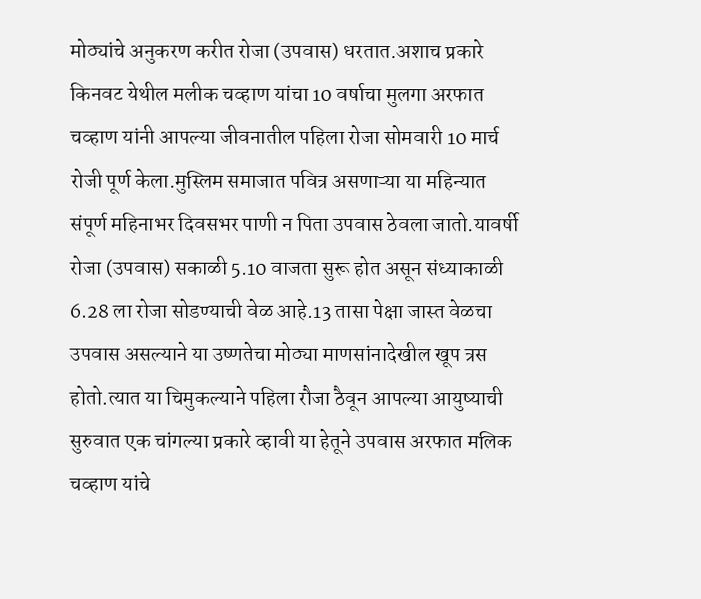मोठ्यांचे अनुकरण करीत रोजा (उपवास) धरतात.अशाच प्रकारे किनवट येथील मलीक चव्हाण यांचा 10 वर्षाचा मुलगा अरफात चव्हाण यांनी आपल्या जीवनातील पहिला रोजा सोमवारी 10 मार्च रोजी पूर्ण केला.मुस्लिम समाजात पवित्र असणाऱ्या या महिन्यात संपूर्ण महिनाभर दिवसभर पाणी न पिता उपवास ठेवला जातो.यावर्षी रोजा (उपवास) सकाळी 5.10 वाजता सुरू होत असून संध्याकाळी 6.28 ला रोजा सोडण्याची वेळ आहे.13 तासा पेक्षा जास्त वेळचा उपवास असल्याने या उष्णतेचा मोठ्या माणसांनादेखील खूप त्रस होतो.त्यात या चिमुकल्याने पहिला रौजा ठैवून आपल्या आयुष्याची सुरुवात एक चांगल्या प्रकारे व्हावी या हेतूने उपवास अरफात मलिक चव्हाण यांचे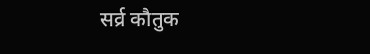सर्व्र कौतुक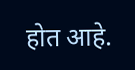होत आहे.